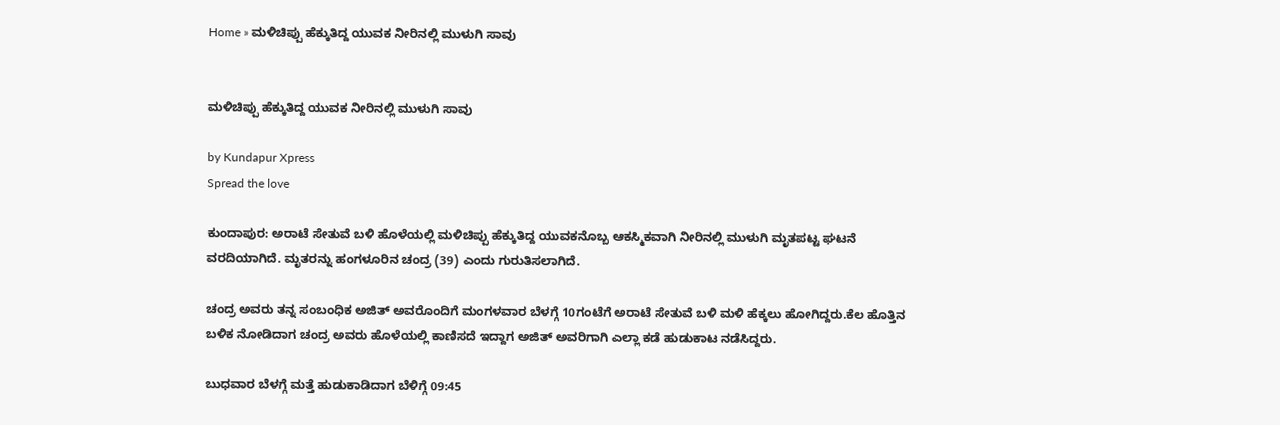Home » ಮಳಿಚಿಪ್ಪು ಹೆಕ್ಕುತಿದ್ದ ಯುವಕ ನೀರಿನಲ್ಲಿ ಮುಳುಗಿ ಸಾವು


ಮಳಿಚಿಪ್ಪು ಹೆಕ್ಕುತಿದ್ದ ಯುವಕ ನೀರಿನಲ್ಲಿ ಮುಳುಗಿ ಸಾವು

by Kundapur Xpress
Spread the love

ಕುಂದಾಪುರ: ಅರಾಟೆ ಸೇತುವೆ ಬಳಿ ಹೊಳೆಯಲ್ಲಿ ಮಳಿಚಿಪ್ಪು ಹೆಕ್ಕುತಿದ್ದ ಯುವಕನೊಬ್ಬ ಆಕಸ್ಮಿಕವಾಗಿ ನೀರಿನಲ್ಲಿ ಮುಳುಗಿ ಮೃತಪಟ್ಟ ಘಟನೆ ವರದಿಯಾಗಿದೆ. ಮೃತರನ್ನು ಹಂಗಳೂರಿನ ಚಂದ್ರ (39) ಎಂದು ಗುರುತಿಸಲಾಗಿದೆ.

ಚಂದ್ರ ಅವರು ತನ್ನ ಸಂಬಂಧಿಕ ಅಜಿತ್ ಅವರೊಂದಿಗೆ ಮಂಗಳವಾರ ಬೆಳಗ್ಗೆ 10ಗಂಟೆಗೆ ಅರಾಟೆ ಸೇತುವೆ ಬಳಿ ಮಳಿ ಹೆಕ್ಕಲು ಹೋಗಿದ್ದರು.ಕೆಲ ಹೊತ್ತಿನ ಬಳಿಕ ನೋಡಿದಾಗ ಚಂದ್ರ ಅವರು ಹೊಳೆಯಲ್ಲಿ ಕಾಣಿಸದೆ ಇದ್ದಾಗ ಅಜಿತ್ ಅವರಿಗಾಗಿ ಎಲ್ಲಾ ಕಡೆ ಹುಡುಕಾಟ ನಡೆಸಿದ್ದರು.

ಬುಧವಾರ ಬೆಳಗ್ಗೆ ಮತ್ತೆ ಹುಡುಕಾಡಿದಾಗ ಬೆಳಿಗ್ಗೆ 09:45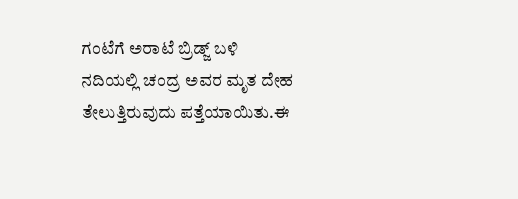ಗಂಟೆಗೆ ಅರಾಟೆ ಬ್ರಿಡ್ಜ್‌ ಬಳಿ ನದಿಯಲ್ಲಿ ಚಂದ್ರ ಅವರ ಮೃತ ದೇಹ ತೇಲುತ್ತಿರುವುದು ಪತ್ತೆಯಾಯಿತು.ಈ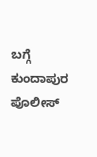ಬಗ್ಗೆ ಕುಂದಾಪುರ ಪೊಲೀಸ್‌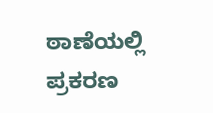ಠಾಣೆಯಲ್ಲಿ ಪ್ರಕರಣ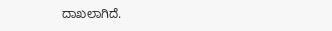ದಾಖಲಾಗಿದೆ.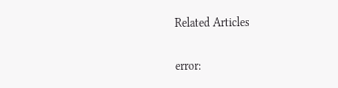Related Articles

error: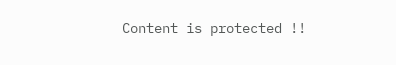Content is protected !!